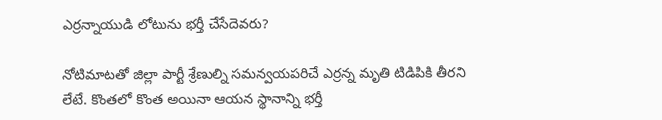ఎర్రన్నాయుడి లోటును భర్తీ చేసేదెవరు?

నోటిమాటతో జిల్లా పార్టీ శ్రేణుల్ని సమన్వయపరిచే ఎర్రన్న మృతి టిడిపికి తీరని లేటే. కొంతలో కొంత అయినా ఆయన స్థానాన్ని భర్తీ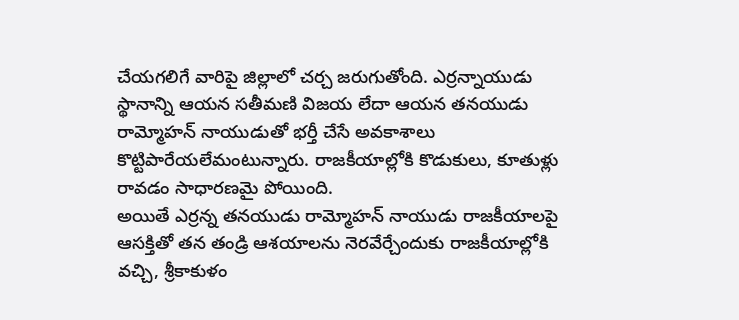చేయగలిగే వారిపై జిల్లాలో చర్చ జరుగుతోంది. ఎర్రన్నాయుడు స్థానాన్ని ఆయన సతీమణి విజయ లేదా ఆయన తనయుడు రామ్మోహన్ నాయుడుతో భర్తీ చేసే అవకాశాలు కొట్టిపారేయలేమంటున్నారు. రాజకీయాల్లోకి కొడుకులు, కూతుళ్లు రావడం సాధారణమై పోయింది.
అయితే ఎర్రన్న తనయుడు రామ్మోహన్ నాయుడు రాజకీయాలపై ఆసక్తితో తన తండ్రి ఆశయాలను నెరవేర్చేందుకు రాజకీయాల్లోకి వచ్చి, శ్రీకాకుళం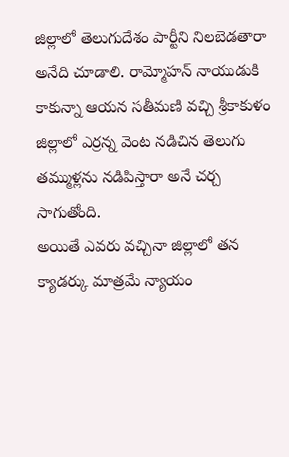జిల్లాలో తెలుగుదేశం పార్టీని నిలబెడతారా అనేది చూడాలి. రామ్మోహన్ నాయుడుకి కాకున్నా ఆయన సతీమణి వచ్చి శ్రీకాకుళం జిల్లాలో ఎర్రన్న వెంట నడిచిన తెలుగు తమ్ముళ్లను నడిపిస్తారా అనే చర్చ సాగుతోంది.
అయితే ఎవరు వచ్చినా జిల్లాలో తన క్యాడర్కు మాత్రమే న్యాయం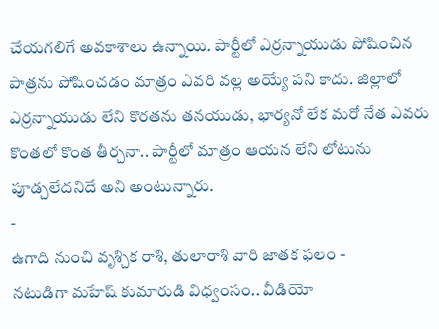చేయగలిగే అవకాశాలు ఉన్నాయి. పార్టీలో ఎర్రన్నాయుడు పోషించిన పాత్రను పోషించడం మాత్రం ఎవరి వల్ల అయ్యే పని కాదు. జిల్లాలో ఎర్రన్నాయుడు లేని కొరతను తనయుడు, భార్యనో లేక మరో నేత ఎవరు కొంతలో కొంత తీర్చనా.. పార్టీలో మాత్రం ఆయన లేని లోటును పూడ్చలేదనిదే అని అంటున్నారు.
-
ఉగాది నుంచి వృశ్చిక రాశి, తులారాశి వారి జాతక ఫలం -
నటుడిగా మహేష్ కుమారుడి విధ్వంసం.. వీడియో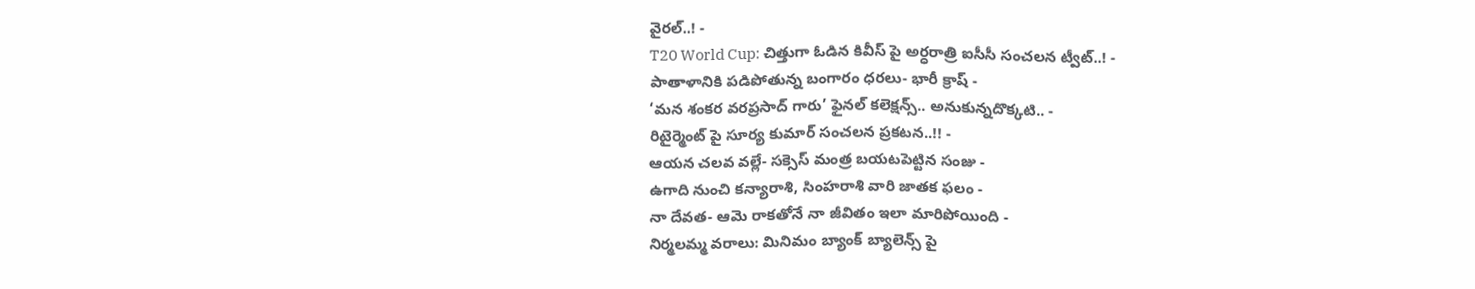వైరల్..! -
T20 World Cup: చిత్తుగా ఓడిన కివీస్ పై అర్ధరాత్రి ఐసీసీ సంచలన ట్వీట్..! -
పాతాళానికి పడిపోతున్న బంగారం ధరలు- భారీ క్రాష్ -
‘మన శంకర వరప్రసాద్ గారు’ ఫైనల్ కలెక్షన్స్.. అనుకున్నదొక్కటి.. -
రిటైర్మెంట్ పై సూర్య కుమార్ సంచలన ప్రకటన..!! -
ఆయన చలవ వల్లే- సక్సెస్ మంత్ర బయటపెట్టిన సంజు -
ఉగాది నుంచి కన్యారాశి, సింహరాశి వారి జాతక ఫలం -
నా దేవత- ఆమె రాకతోనే నా జీవితం ఇలా మారిపోయింది -
నిర్మలమ్మ వరాలు: మినిమం బ్యాంక్ బ్యాలెన్స్ పై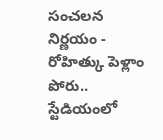సంచలన నిర్ణయం -
రోహిత్కు పెళ్లాం పోరు.. స్టేడియంలో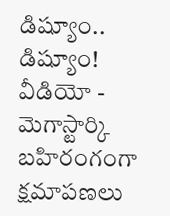డిష్యూం.. డిష్యూం! వీడియో -
మెగాస్టార్కి బహిరంగంగా క్షమాపణలు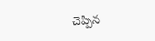చెప్పిన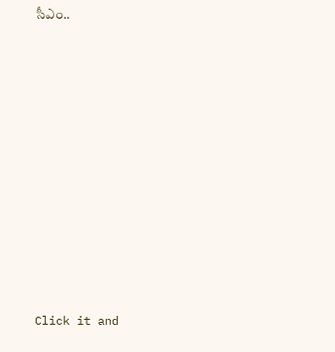సీఎం..












Click it and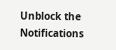Unblock the Notifications